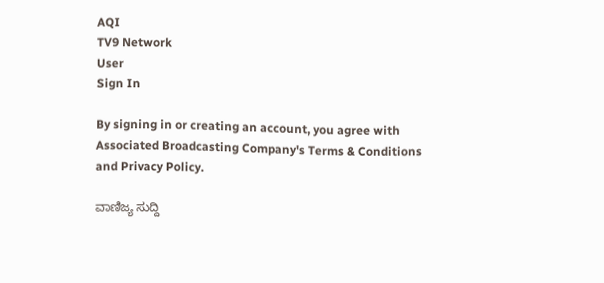AQI
TV9 Network
User
Sign In

By signing in or creating an account, you agree with Associated Broadcasting Company's Terms & Conditions and Privacy Policy.

ವಾಣಿಜ್ಯ ಸುದ್ದಿ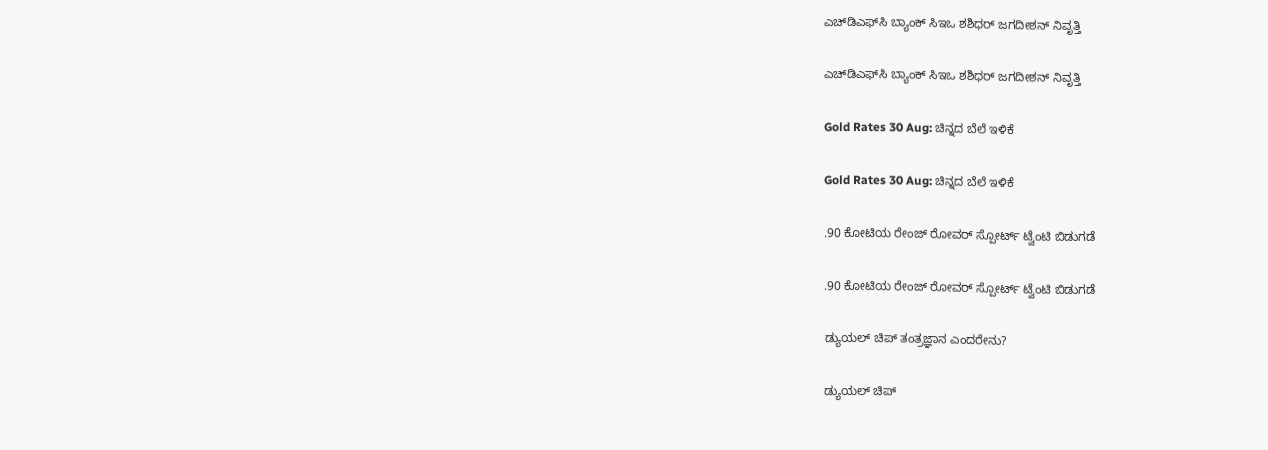ಎಚ್‌ಡಿಎಫ್‌ಸಿ ಬ್ಯಾಂಕ್ ಸಿಇಒ ಶಶಿಧರ್ ಜಗದೀಶನ್ ನಿವೃತ್ತಿ

ಎಚ್‌ಡಿಎಫ್‌ಸಿ ಬ್ಯಾಂಕ್ ಸಿಇಒ ಶಶಿಧರ್ ಜಗದೀಶನ್ ನಿವೃತ್ತಿ

Gold Rates 30 Aug: ಚಿನ್ನದ ಬೆಲೆ ಇಳಿಕೆ

Gold Rates 30 Aug: ಚಿನ್ನದ ಬೆಲೆ ಇಳಿಕೆ

.90 ಕೋಟಿಯ ರೇಂಜ್ ರೋವರ್ ಸ್ಪೋರ್ಟ್ ಟ್ವೆಂಟಿ ಬಿಡುಗಡೆ

.90 ಕೋಟಿಯ ರೇಂಜ್ ರೋವರ್ ಸ್ಪೋರ್ಟ್ ಟ್ವೆಂಟಿ ಬಿಡುಗಡೆ

ಡ್ಯುಯಲ್ ಚಿಪ್ ತಂತ್ರಜ್ಞಾನ ಎಂದರೇನು?

ಡ್ಯುಯಲ್ ಚಿಪ್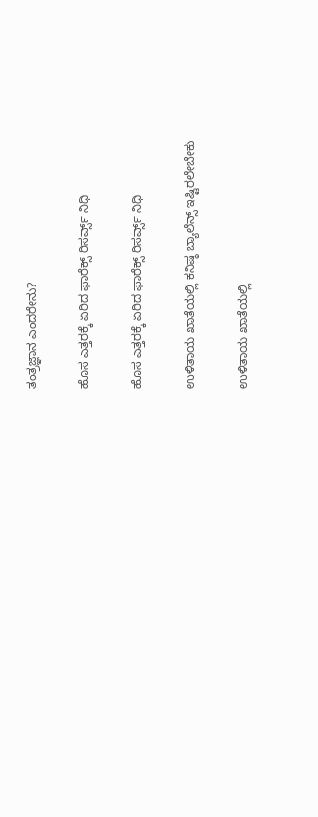ತಂತ್ರಜ್ಞಾನ ಎಂದರೇನು?

ಹೊಸ ಎತ್ತರಕ್ಕೆ ಏರಿದ ಫಾರೆಕ್ಸ್ ರಿಸರ್ವ್ಸ್ ನಿಧಿ

ಹೊಸ ಎತ್ತರಕ್ಕೆ ಏರಿದ ಫಾರೆಕ್ಸ್ ರಿಸರ್ವ್ಸ್ ನಿಧಿ

ಉಳಿತಾಯ ಖಾತೆಯಲ್ಲಿ ಕನಿಷ್ಠ ಬ್ಯಾಲೆನ್ಸ್ ಇಷ್ಟಿರಲೇಬೇಕು

ಉಳಿತಾಯ ಖಾತೆಯಲ್ಲಿ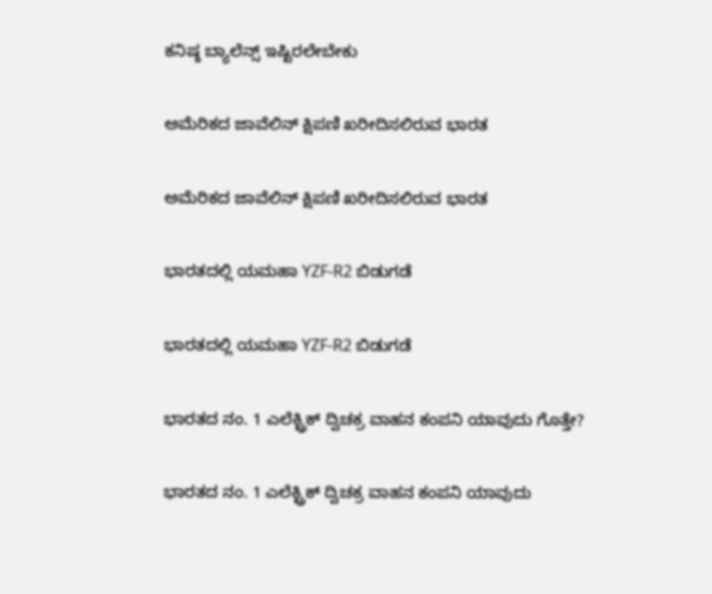ಕನಿಷ್ಠ ಬ್ಯಾಲೆನ್ಸ್ ಇಷ್ಟಿರಲೇಬೇಕು

ಅಮೆರಿಕದ ಜಾವೆಲಿನ್ ಕ್ಷಿಪಣಿ ಖರೀದಿಸಲಿರುವ ಭಾರತ

ಅಮೆರಿಕದ ಜಾವೆಲಿನ್ ಕ್ಷಿಪಣಿ ಖರೀದಿಸಲಿರುವ ಭಾರತ

ಭಾರತದಲ್ಲಿ ಯಮಹಾ YZF-R2 ಬಿಡುಗಡೆ

ಭಾರತದಲ್ಲಿ ಯಮಹಾ YZF-R2 ಬಿಡುಗಡೆ

ಭಾರತದ ನಂ. 1 ಎಲೆಕ್ಟ್ರಿಕ್ ದ್ವಿಚಕ್ರ ವಾಹನ ಕಂಪನಿ ಯಾವುದು ಗೊತ್ತೇ?

ಭಾರತದ ನಂ. 1 ಎಲೆಕ್ಟ್ರಿಕ್ ದ್ವಿಚಕ್ರ ವಾಹನ ಕಂಪನಿ ಯಾವುದು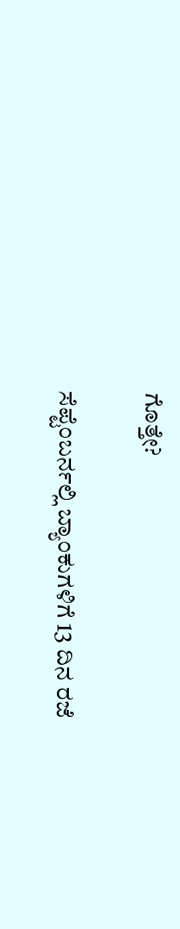ಗೊತ್ತೇ?

ಸೆಪ್ಟೆಂಬರ್ನಲ್ಲಿ ಬ್ಯಾಂಕುಗಳಿಗೆ 13 ದಿನ ರಜೆ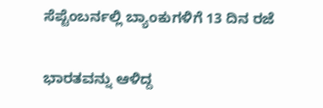ಸೆಪ್ಟೆಂಬರ್ನಲ್ಲಿ ಬ್ಯಾಂಕುಗಳಿಗೆ 13 ದಿನ ರಜೆ

ಭಾರತವನ್ನು ಆಳಿದ್ದ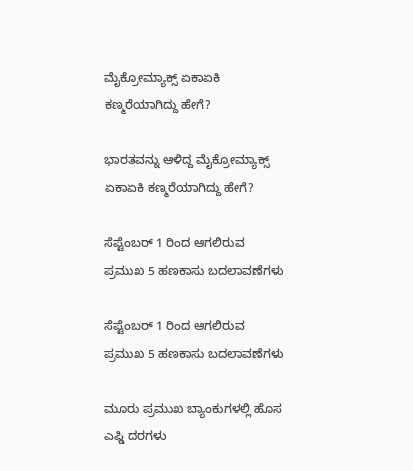ಮೈಕ್ರೋಮ್ಯಾಕ್ಸ್‌ ಏಕಾಏಕಿ ಕಣ್ಮರೆಯಾಗಿದ್ದು ಹೇಗೆ?

ಭಾರತವನ್ನು ಆಳಿದ್ದ ಮೈಕ್ರೋಮ್ಯಾಕ್ಸ್‌ ಏಕಾಏಕಿ ಕಣ್ಮರೆಯಾಗಿದ್ದು ಹೇಗೆ?

ಸೆಪ್ಟೆಂಬರ್ 1 ರಿಂದ ಆಗಲಿರುವ ಪ್ರಮುಖ 5 ಹಣಕಾಸು ಬದಲಾವಣೆಗಳು

ಸೆಪ್ಟೆಂಬರ್ 1 ರಿಂದ ಆಗಲಿರುವ ಪ್ರಮುಖ 5 ಹಣಕಾಸು ಬದಲಾವಣೆಗಳು

ಮೂರು ಪ್ರಮುಖ ಬ್ಯಾಂಕುಗಳಲ್ಲಿ ಹೊಸ ಎಫ್ಡಿ ದರಗಳು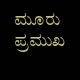ಮೂರು ಪ್ರಮುಖ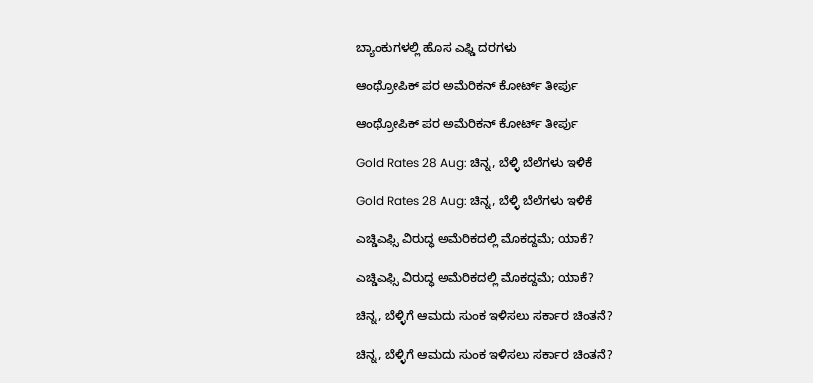ಬ್ಯಾಂಕುಗಳಲ್ಲಿ ಹೊಸ ಎಫ್ಡಿ ದರಗಳು

ಆಂಥ್ರೋಪಿಕ್ ಪರ ಅಮೆರಿಕನ್ ಕೋರ್ಟ್ ತೀರ್ಪು

ಆಂಥ್ರೋಪಿಕ್ ಪರ ಅಮೆರಿಕನ್ ಕೋರ್ಟ್ ತೀರ್ಪು

Gold Rates 28 Aug: ಚಿನ್ನ, ಬೆಳ್ಳಿ ಬೆಲೆಗಳು ಇಳಿಕೆ

Gold Rates 28 Aug: ಚಿನ್ನ, ಬೆಳ್ಳಿ ಬೆಲೆಗಳು ಇಳಿಕೆ

ಎಚ್ಡಿಎಫ್ಸಿ ವಿರುದ್ಧ ಅಮೆರಿಕದಲ್ಲಿ ಮೊಕದ್ದಮೆ; ಯಾಕೆ?

ಎಚ್ಡಿಎಫ್ಸಿ ವಿರುದ್ಧ ಅಮೆರಿಕದಲ್ಲಿ ಮೊಕದ್ದಮೆ; ಯಾಕೆ?

ಚಿನ್ನ, ಬೆಳ್ಳಿಗೆ ಆಮದು ಸುಂಕ ಇಳಿಸಲು ಸರ್ಕಾರ ಚಿಂತನೆ?

ಚಿನ್ನ, ಬೆಳ್ಳಿಗೆ ಆಮದು ಸುಂಕ ಇಳಿಸಲು ಸರ್ಕಾರ ಚಿಂತನೆ?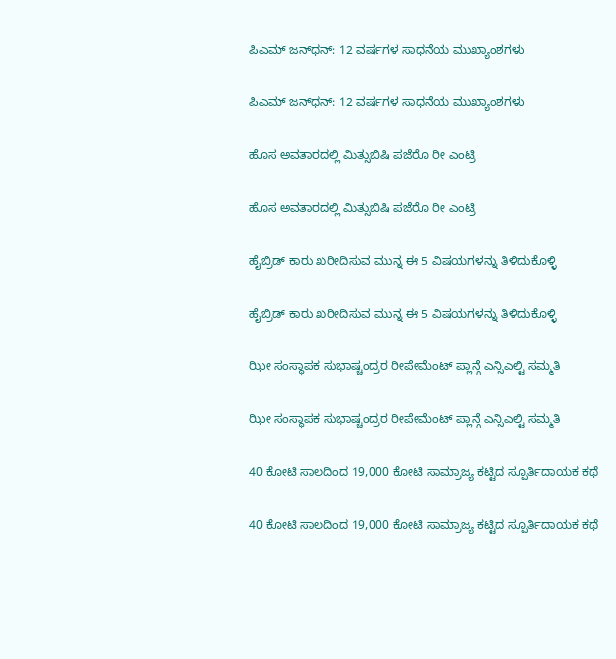ಪಿಎಮ್‌ ಜನ್‌ಧನ್‌: 12 ವರ್ಷಗಳ ಸಾಧನೆಯ ಮುಖ್ಯಾಂಶಗಳು

ಪಿಎಮ್‌ ಜನ್‌ಧನ್‌: 12 ವರ್ಷಗಳ ಸಾಧನೆಯ ಮುಖ್ಯಾಂಶಗಳು

ಹೊಸ ಅವತಾರದಲ್ಲಿ ಮಿತ್ಸುಬಿಷಿ ಪಜೆರೊ ರೀ ಎಂಟ್ರಿ

ಹೊಸ ಅವತಾರದಲ್ಲಿ ಮಿತ್ಸುಬಿಷಿ ಪಜೆರೊ ರೀ ಎಂಟ್ರಿ

ಹೈಬ್ರಿಡ್ ಕಾರು ಖರೀದಿಸುವ ಮುನ್ನ ಈ 5 ವಿಷಯಗಳನ್ನು ತಿಳಿದುಕೊಳ್ಳಿ

ಹೈಬ್ರಿಡ್ ಕಾರು ಖರೀದಿಸುವ ಮುನ್ನ ಈ 5 ವಿಷಯಗಳನ್ನು ತಿಳಿದುಕೊಳ್ಳಿ

ಝೀ ಸಂಸ್ಥಾಪಕ ಸುಭಾಷ್ಚಂದ್ರರ ರೀಪೇಮೆಂಟ್ ಪ್ಲಾನ್ಗೆ ಎನ್ಸಿಎಲ್ಟಿ ಸಮ್ಮತಿ

ಝೀ ಸಂಸ್ಥಾಪಕ ಸುಭಾಷ್ಚಂದ್ರರ ರೀಪೇಮೆಂಟ್ ಪ್ಲಾನ್ಗೆ ಎನ್ಸಿಎಲ್ಟಿ ಸಮ್ಮತಿ

40 ಕೋಟಿ ಸಾಲದಿಂದ 19,000 ಕೋಟಿ ಸಾಮ್ರಾಜ್ಯ ಕಟ್ಟಿದ ಸ್ಪೂರ್ತಿದಾಯಕ ಕಥೆ

40 ಕೋಟಿ ಸಾಲದಿಂದ 19,000 ಕೋಟಿ ಸಾಮ್ರಾಜ್ಯ ಕಟ್ಟಿದ ಸ್ಪೂರ್ತಿದಾಯಕ ಕಥೆ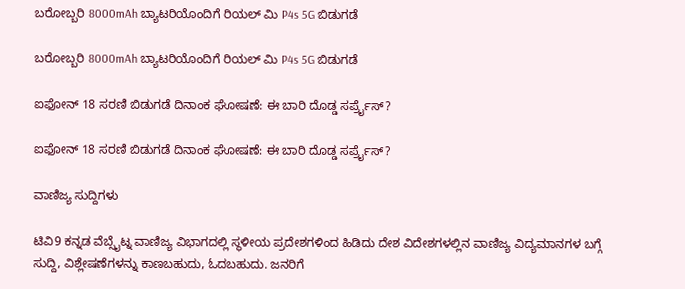ಬರೋಬ್ಬರಿ 8000mAh ಬ್ಯಾಟರಿಯೊಂದಿಗೆ ರಿಯಲ್ ಮಿ P4s 5G ಬಿಡುಗಡೆ

ಬರೋಬ್ಬರಿ 8000mAh ಬ್ಯಾಟರಿಯೊಂದಿಗೆ ರಿಯಲ್ ಮಿ P4s 5G ಬಿಡುಗಡೆ

ಐಫೋನ್ 18 ಸರಣಿ ಬಿಡುಗಡೆ ದಿನಾಂಕ ಘೋಷಣೆ: ಈ ಬಾರಿ ದೊಡ್ಡ ಸರ್ಪ್ರೈಸ್?

ಐಫೋನ್ 18 ಸರಣಿ ಬಿಡುಗಡೆ ದಿನಾಂಕ ಘೋಷಣೆ: ಈ ಬಾರಿ ದೊಡ್ಡ ಸರ್ಪ್ರೈಸ್?

ವಾಣಿಜ್ಯ ಸುದ್ದಿಗಳು

ಟಿವಿ9 ಕನ್ನಡ ವೆಬ್ಸೈಟ್ನ ವಾಣಿಜ್ಯ ವಿಭಾಗದಲ್ಲಿ ಸ್ಥಳೀಯ ಪ್ರದೇಶಗಳಿಂದ ಹಿಡಿದು ದೇಶ ವಿದೇಶಗಳಲ್ಲಿನ ವಾಣಿಜ್ಯ ವಿದ್ಯಮಾನಗಳ ಬಗ್ಗೆ ಸುದ್ದಿ, ವಿಶ್ಲೇಷಣೆಗಳನ್ನು ಕಾಣಬಹುದು, ಓದಬಹುದು. ಜನರಿಗೆ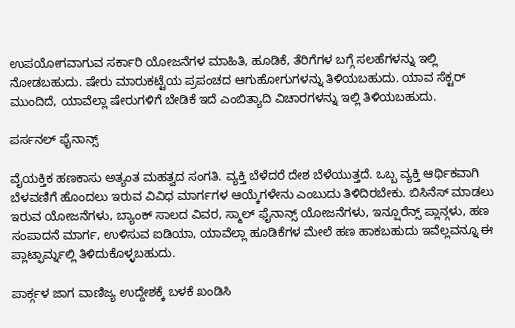ಉಪಯೋಗವಾಗುವ ಸರ್ಕಾರಿ ಯೋಜನೆಗಳ ಮಾಹಿತಿ, ಹೂಡಿಕೆ, ತೆರಿಗೆಗಳ ಬಗ್ಗೆ ಸಲಹೆಗಳನ್ನು ಇಲ್ಲಿ ನೋಡಬಹುದು. ಷೇರು ಮಾರುಕಟ್ಟೆಯ ಪ್ರಪಂಚದ ಆಗುಹೋಗುಗಳನ್ನು ತಿಳಿಯಬಹುದು. ಯಾವ ಸೆಕ್ಟರ್ ಮುಂದಿದೆ, ಯಾವೆಲ್ಲಾ ಷೇರುಗಳಿಗೆ ಬೇಡಿಕೆ ಇದೆ ಎಂಬಿತ್ಯಾದಿ ವಿಚಾರಗಳನ್ನು ಇಲ್ಲಿ ತಿಳಿಯಬಹುದು.

ಪರ್ಸನಲ್ ಫೈನಾನ್ಸ್

ವೈಯಕ್ತಿಕ ಹಣಕಾಸು ಅತ್ಯಂತ ಮಹತ್ವದ ಸಂಗತಿ. ವ್ಯಕ್ತಿ ಬೆಳೆದರೆ ದೇಶ ಬೆಳೆಯುತ್ತದೆ. ಒಬ್ಬ ವ್ಯಕ್ತಿ ಆರ್ಥಿಕವಾಗಿ ಬೆಳವಣಿಗೆ ಹೊಂದಲು ಇರುವ ವಿವಿಧ ಮಾರ್ಗಗಳ ಆಯ್ಕೆಗಳೇನು ಎಂಬುದು ತಿಳಿದಿರಬೇಕು. ಬಿಸಿನೆಸ್ ಮಾಡಲು ಇರುವ ಯೋಜನೆಗಳು, ಬ್ಯಾಂಕ್ ಸಾಲದ ವಿವರ, ಸ್ಮಾಲ್ ಫೈನಾನ್ಸ್ ಯೋಜನೆಗಳು, ಇನ್ಷೂರೆನ್ಸ್ ಪ್ಲಾನ್ಗಳು, ಹಣ ಸಂಪಾದನೆ ಮಾರ್ಗ, ಉಳಿಸುವ ಐಡಿಯಾ, ಯಾವೆಲ್ಲಾ ಹೂಡಿಕೆಗಳ ಮೇಲೆ ಹಣ ಹಾಕಬಹುದು ಇವೆಲ್ಲವನ್ನೂ ಈ ಪ್ಲಾಟ್ಫಾರ್ಮ್ನಲ್ಲಿ ತಿಳಿದುಕೊಳ್ಳಬಹುದು.

ಪಾರ್ಕ್ಗಳ ಜಾಗ ವಾಣಿಜ್ಯ ಉದ್ದೇಶಕ್ಕೆ ಬಳಕೆ ಖಂಡಿಸಿ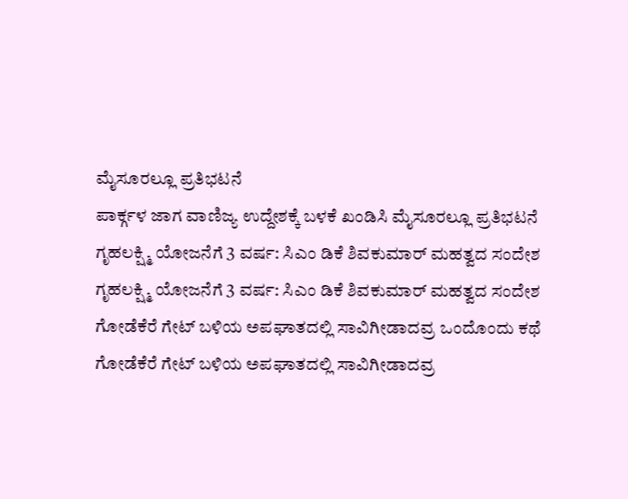ಮೈಸೂರಲ್ಲೂ ಪ್ರತಿಭಟನೆ
ಪಾರ್ಕ್ಗಳ ಜಾಗ ವಾಣಿಜ್ಯ ಉದ್ದೇಶಕ್ಕೆ ಬಳಕೆ ಖಂಡಿಸಿ ಮೈಸೂರಲ್ಲೂ ಪ್ರತಿಭಟನೆ
ಗೃಹಲಕ್ಷ್ಮಿ ಯೋಜನೆಗೆ 3 ವರ್ಷ: ಸಿಎಂ ಡಿಕೆ ಶಿವಕುಮಾರ್ ಮಹತ್ವದ ಸಂದೇಶ
ಗೃಹಲಕ್ಷ್ಮಿ ಯೋಜನೆಗೆ 3 ವರ್ಷ: ಸಿಎಂ ಡಿಕೆ ಶಿವಕುಮಾರ್ ಮಹತ್ವದ ಸಂದೇಶ
ಗೋಡೆಕೆರೆ ಗೇಟ್‌ ಬಳಿಯ ಅಪಘಾತದಲ್ಲಿ ಸಾವಿಗೀಡಾದವ್ರ ಒಂದೊಂದು ಕಥೆ
ಗೋಡೆಕೆರೆ ಗೇಟ್‌ ಬಳಿಯ ಅಪಘಾತದಲ್ಲಿ ಸಾವಿಗೀಡಾದವ್ರ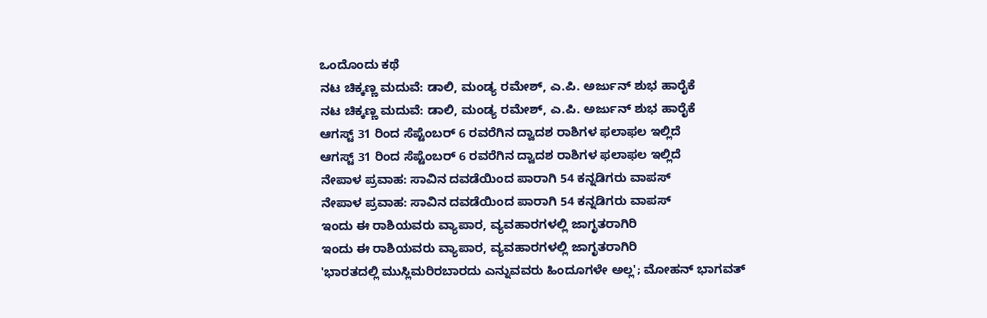ಒಂದೊಂದು ಕಥೆ
ನಟ ಚಿಕ್ಕಣ್ಣ ಮದುವೆ: ಡಾಲಿ, ಮಂಡ್ಯ ರಮೇಶ್, ಎ.ಪಿ. ಅರ್ಜುನ್ ಶುಭ ಹಾರೈಕೆ
ನಟ ಚಿಕ್ಕಣ್ಣ ಮದುವೆ: ಡಾಲಿ, ಮಂಡ್ಯ ರಮೇಶ್, ಎ.ಪಿ. ಅರ್ಜುನ್ ಶುಭ ಹಾರೈಕೆ
ಆಗಸ್ಟ್ 31 ರಿಂದ ಸೆಪ್ಟೆಂಬರ್ 6 ರವರೆಗಿನ ದ್ವಾದಶ ರಾಶಿಗಳ ಫಲಾಫಲ ಇಲ್ಲಿದೆ
ಆಗಸ್ಟ್ 31 ರಿಂದ ಸೆಪ್ಟೆಂಬರ್ 6 ರವರೆಗಿನ ದ್ವಾದಶ ರಾಶಿಗಳ ಫಲಾಫಲ ಇಲ್ಲಿದೆ
ನೇಪಾಳ ಪ್ರವಾಹ: ಸಾವಿನ ದವಡೆಯಿಂದ ಪಾರಾಗಿ 54 ಕನ್ನಡಿಗರು ವಾಪಸ್
ನೇಪಾಳ ಪ್ರವಾಹ: ಸಾವಿನ ದವಡೆಯಿಂದ ಪಾರಾಗಿ 54 ಕನ್ನಡಿಗರು ವಾಪಸ್
ಇಂದು ಈ ರಾಶಿಯವರು ವ್ಯಾಪಾರ, ವ್ಯವಹಾರಗಳಲ್ಲಿ ಜಾಗೃತರಾಗಿರಿ
ಇಂದು ಈ ರಾಶಿಯವರು ವ್ಯಾಪಾರ, ವ್ಯವಹಾರಗಳಲ್ಲಿ ಜಾಗೃತರಾಗಿರಿ
'ಭಾರತದಲ್ಲಿ ಮುಸ್ಲಿಮರಿರಬಾರದು ಎನ್ನುವವರು ಹಿಂದೂಗಳೇ ಅಲ್ಲ'; ಮೋಹನ್ ಭಾಗವತ್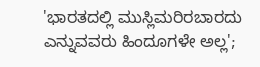'ಭಾರತದಲ್ಲಿ ಮುಸ್ಲಿಮರಿರಬಾರದು ಎನ್ನುವವರು ಹಿಂದೂಗಳೇ ಅಲ್ಲ';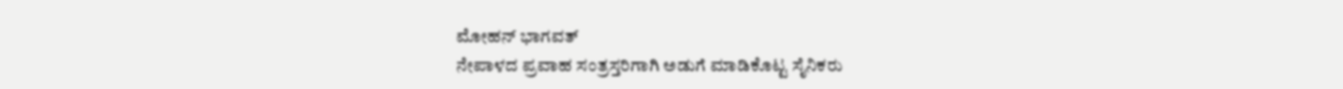ಮೋಹನ್ ಭಾಗವತ್
ನೇಪಾಳದ ಪ್ರವಾಹ ಸಂತ್ರಸ್ತರಿಗಾಗಿ ಅಡುಗೆ ಮಾಡಿಕೊಟ್ಟ ಸೈನಿಕರು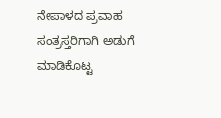ನೇಪಾಳದ ಪ್ರವಾಹ ಸಂತ್ರಸ್ತರಿಗಾಗಿ ಅಡುಗೆ ಮಾಡಿಕೊಟ್ಟ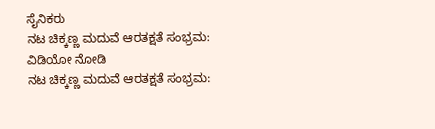ಸೈನಿಕರು
ನಟ ಚಿಕ್ಕಣ್ಣ ಮದುವೆ ಆರತಕ್ಷತೆ ಸಂಭ್ರಮ: ವಿಡಿಯೋ ನೋಡಿ
ನಟ ಚಿಕ್ಕಣ್ಣ ಮದುವೆ ಆರತಕ್ಷತೆ ಸಂಭ್ರಮ: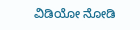ವಿಡಿಯೋ ನೋಡಿ